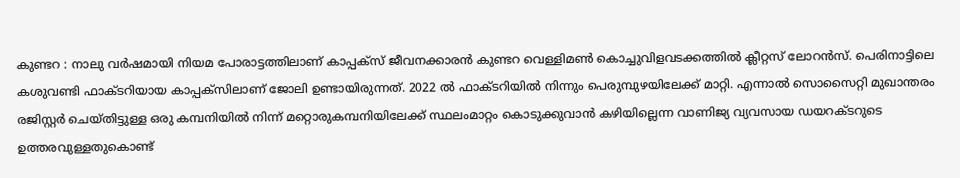കുണ്ടറ : നാലു വർഷമായി നിയമ പോരാട്ടത്തിലാണ് കാപ്പക്സ് ജീവനക്കാരൻ കുണ്ടറ വെള്ളിമൺ കൊച്ചുവിളവടക്കത്തിൽ ക്ലീറ്റസ് ലോറൻസ്. പെരിനാട്ടിലെ കശുവണ്ടി ഫാക്ടറിയായ കാപ്പക്സിലാണ് ജോലി ഉണ്ടായിരുന്നത്. 2022 ൽ ഫാക്ടറിയിൽ നിന്നും പെരുമ്പുഴയിലേക്ക് മാറ്റി. എന്നാൽ സൊസൈറ്റി മുഖാന്തരം രജിസ്റ്റർ ചെയ്തിട്ടുള്ള ഒരു കമ്പനിയിൽ നിന്ന് മറ്റൊരുകമ്പനിയിലേക്ക് സ്ഥലംമാറ്റം കൊടുക്കുവാൻ കഴിയില്ലെന്ന വാണിജ്യ വ്യവസായ ഡയറക്ടറുടെ ഉത്തരവുള്ളതുകൊണ്ട്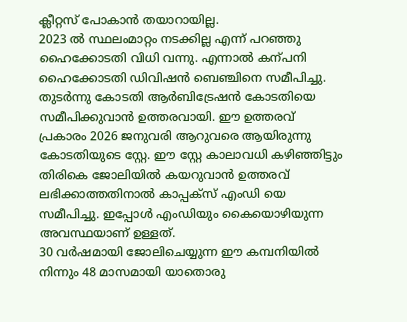ക്ലീറ്റസ് പോകാൻ തയാറായില്ല.
2023 ൽ സ്ഥലംമാറ്റം നടക്കില്ല എന്ന് പറഞ്ഞു ഹൈക്കോടതി വിധി വന്നു. എന്നാൽ കന്പനി ഹൈക്കോടതി ഡിവിഷൻ ബെഞ്ചിനെ സമീപിച്ചു. തുടർന്നു കോടതി ആർബിട്രേഷൻ കോടതിയെ സമീപിക്കുവാൻ ഉത്തരവായി. ഈ ഉത്തരവ് പ്രകാരം 2026 ജനുവരി ആറുവരെ ആയിരുന്നു കോടതിയുടെ സ്റ്റേ. ഈ സ്റ്റേ കാലാവധി കഴിഞ്ഞിട്ടും തിരികെ ജോലിയിൽ കയറുവാൻ ഉത്തരവ് ലഭിക്കാത്തതിനാൽ കാപ്പക്സ് എംഡി യെ സമീപിച്ചു. ഇപ്പോൾ എംഡിയും കൈയൊഴിയുന്ന അവസ്ഥയാണ് ഉള്ളത്.
30 വർഷമായി ജോലിചെയ്യുന്ന ഈ കമ്പനിയിൽ നിന്നും 48 മാസമായി യാതൊരു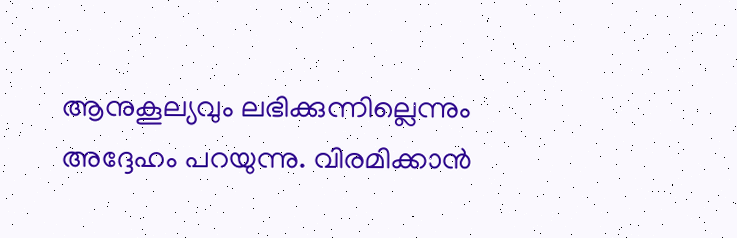ആനുകൂല്യവും ലഭിക്കുന്നില്ലെന്നും അദ്ദേഹം പറയുന്നു. വിരമിക്കാൻ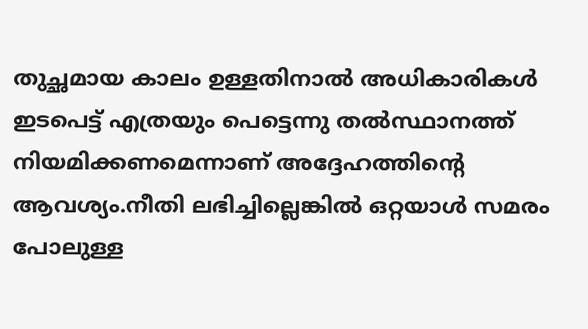തുച്ഛമായ കാലം ഉള്ളതിനാൽ അധികാരികൾ ഇടപെട്ട് എത്രയും പെട്ടെന്നു തൽസ്ഥാനത്ത് നിയമിക്കണമെന്നാണ് അദ്ദേഹത്തിന്റെ ആവശ്യം.നീതി ലഭിച്ചില്ലെങ്കിൽ ഒറ്റയാൾ സമരം പോലുള്ള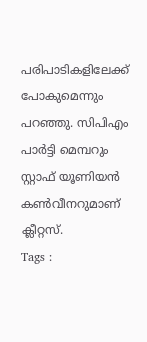പരിപാടികളിലേക്ക് പോകുമെന്നും പറഞ്ഞു. സിപിഎം പാർട്ടി മെമ്പറും സ്റ്റാഫ് യൂണിയൻ കൺവീനറുമാണ് ക്ലീറ്റസ്.
Tags :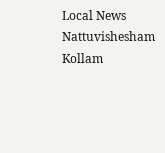Local News Nattuvishesham Kollam